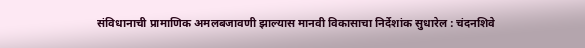संविधानाची प्रामाणिक अमलबजावणी झाल्यास मानवी विकासाचा निर्देशांक सुधारेल : चंदनशिवे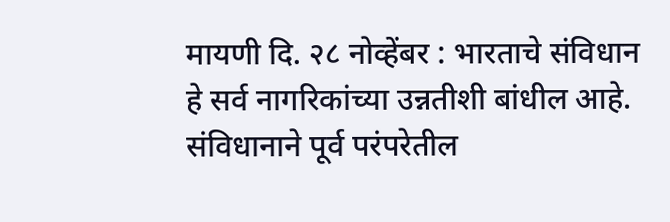मायणी दि. २८ नोव्हेंबर : भारताचे संविधान हे सर्व नागरिकांच्या उन्नतीशी बांधील आहे. संविधानाने पूर्व परंपरेतील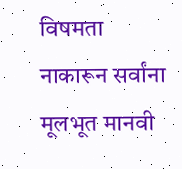विषमता नाकारून सर्वांना मूलभूत मानवी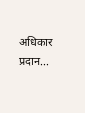अधिकार प्रदान...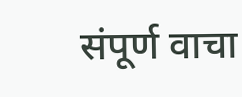संपूर्ण वाचा